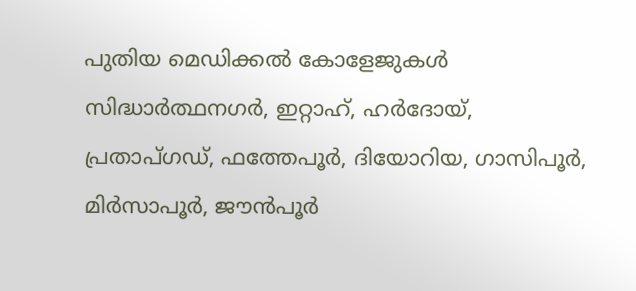പുതിയ മെഡിക്കൽ കോളേജുകൾ സിദ്ധാർത്ഥനഗർ, ഇറ്റാഹ്, ഹർദോയ്, പ്രതാപ്ഗഡ്, ഫത്തേപൂർ, ദിയോറിയ, ഗാസിപൂർ, മിർസാപൂർ, ജൗൻപൂർ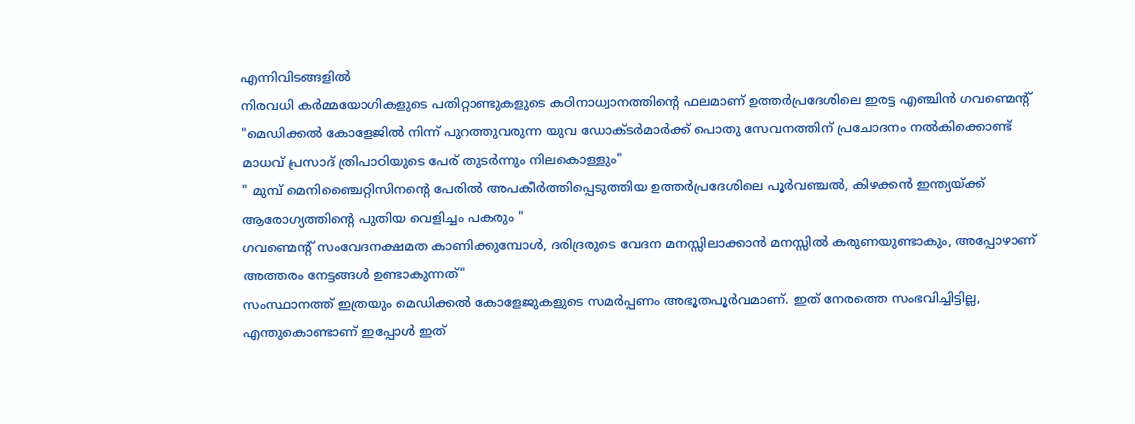എന്നിവിടങ്ങളിൽ
നിരവധി കർമ്മയോഗികളുടെ പതിറ്റാണ്ടുകളുടെ കഠിനാധ്വാനത്തിന്റെ ഫലമാണ് ഉത്തർപ്രദേശിലെ ഇരട്ട എഞ്ചിൻ ഗവണ്മെന്റ്
"മെഡിക്കൽ കോളേജിൽ നിന്ന് പുറത്തുവരുന്ന യുവ ഡോക്ടർമാർക്ക് പൊതു സേവനത്തിന് പ്രചോദനം നൽകിക്കൊണ്ട് മാധവ് പ്രസാദ് ത്രിപാഠിയുടെ പേര് തുടർന്നും നിലകൊള്ളും"
" മുമ്പ് മെനിഞ്ചൈറ്റിസിനന്റെ പേരിൽ അപകീർത്തിപ്പെടുത്തിയ ഉത്തർപ്രദേശിലെ പൂർവഞ്ചൽ, കിഴക്കൻ ഇന്ത്യയ്ക്ക് ആരോഗ്യത്തിന്റെ പുതിയ വെളിച്ചം പകരും "
ഗവണ്മെന്റ് സംവേദനക്ഷമത കാണിക്കുമ്പോൾ, ദരിദ്രരുടെ വേദന മനസ്സിലാക്കാൻ മനസ്സിൽ കരുണയുണ്ടാകും, അപ്പോഴാണ് അത്തരം നേട്ടങ്ങൾ ഉണ്ടാകുന്നത്"
സംസ്ഥാനത്ത് ഇത്രയും മെഡിക്കൽ കോളേജുകളുടെ സമർപ്പണം അഭൂതപൂർവമാണ്. ഇത് നേരത്തെ സംഭവിച്ചിട്ടില്ല, എന്തുകൊണ്ടാണ് ഇപ്പോൾ ഇത്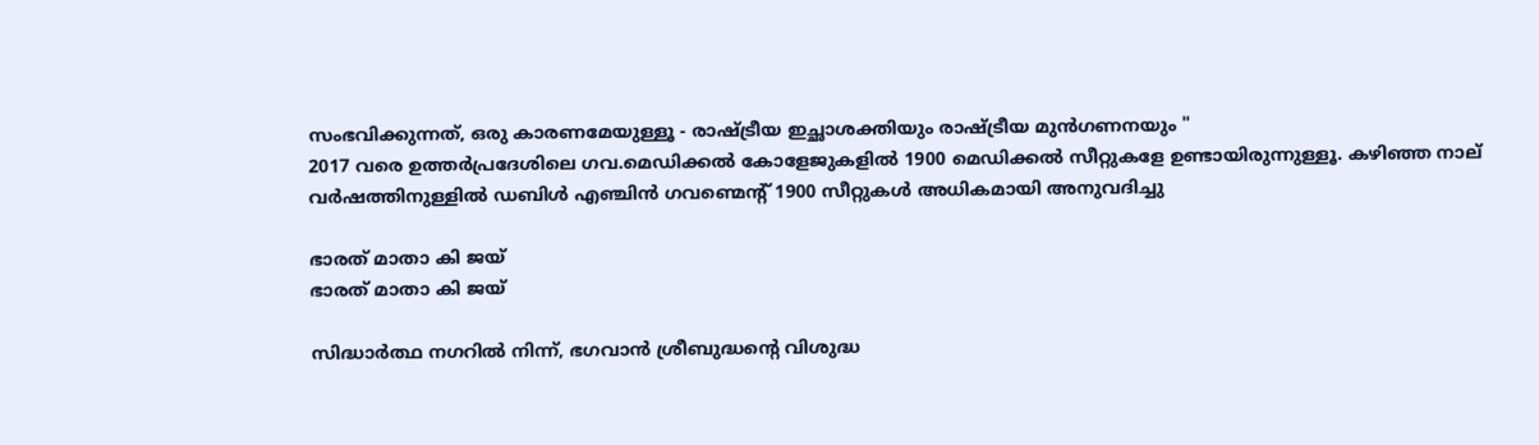സംഭവിക്കുന്നത്, ഒരു കാരണമേയുള്ളൂ - രാഷ്ട്രീയ ഇച്ഛാശക്തിയും രാഷ്ട്രീയ മുൻഗണനയും "
2017 വരെ ഉത്തർപ്രദേശിലെ ഗവ.മെഡിക്കൽ കോളേജുകളിൽ 1900 മെഡിക്കൽ സീറ്റുകളേ ഉണ്ടായിരുന്നുള്ളൂ. കഴിഞ്ഞ നാല് വർഷത്തിനുള്ളിൽ ഡബിൾ എഞ്ചിൻ ഗവണ്മെന്റ് 1900 സീറ്റുകൾ അധികമായി അനുവദിച്ചു

ഭാരത് മാതാ കി ജയ്
ഭാരത് മാതാ കി ജയ്

സിദ്ധാര്‍ത്ഥ നഗറില്‍ നിന്ന്, ഭഗവാന്‍ ശ്രീബുദ്ധന്റെ വിശുദ്ധ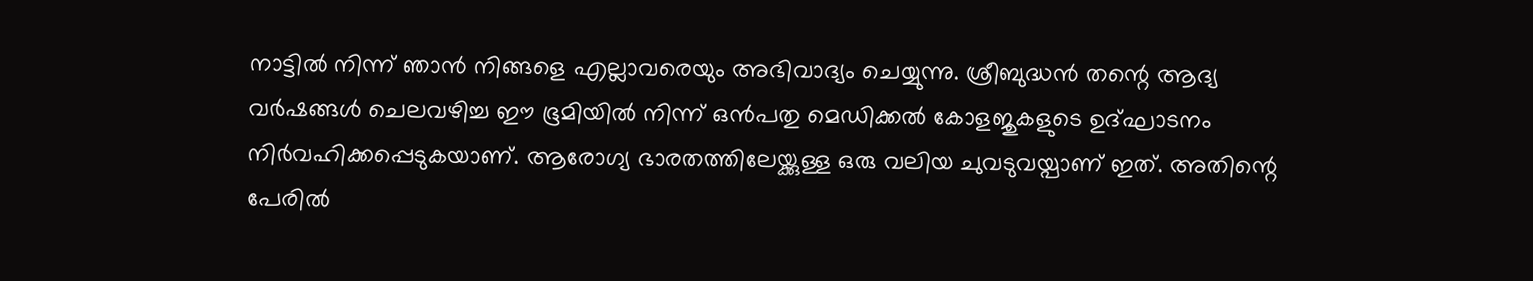നാട്ടില്‍ നിന്ന് ഞാന്‍ നിങ്ങളെ എല്ലാവരെയും അഭിവാദ്യം ചെയ്യുന്നു. ശ്രീബുദ്ധന്‍ തന്റെ ആദ്യ വര്‍ഷങ്ങള്‍ ചെലവഴിച്ച ഈ ഭൂമിയില്‍ നിന്ന് ഒന്‍പതു മെഡിക്കല്‍ കോളജുകളുടെ ഉദ്ഘാടനം നിര്‍വഹിക്കപ്പെടുകയാണ്. ആരോഗ്യ ഭാരതത്തിലേയ്ക്കുള്ള ഒരു വലിയ ചുവടുവയ്പാണ് ഇത്. അതിന്റെ പേരില്‍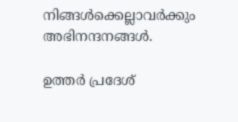നിങ്ങള്‍ക്കെല്ലാവര്‍ക്കും അഭിനന്ദനങ്ങള്‍.

ഉത്തര്‍ പ്രദേശ്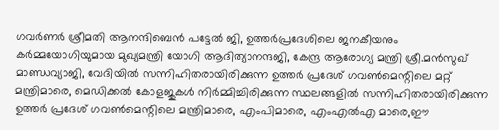ഗവര്‍ണര്‍ ശ്രീമതി ആനന്ദിബെന്‍ പട്ടേല്‍ ജി, ഉത്തര്‍പ്രദേശിലെ ജനകീയനും കര്‍മ്മയോഗിയുമായ മുഖ്യമന്ത്രി യോഗി ആദിത്യാനന്ദജി, കേന്ദ്ര ആരോഗ്യ മന്ത്രി ശ്രീ.മന്‍സുഖ് മാണ്ഡവ്യാജി, വേദിയില്‍ സന്നിഹിതരായിരിക്കുന്ന ഉത്തര്‍ പ്രദേശ് ഗവണ്‍മെന്റിലെ മറ്റ് മന്ത്രിമാരെ, മെഡിക്കല്‍ കോളജുകള്‍ നിര്‍മ്മിച്ചിരിക്കുന്ന സ്ഥലങ്ങളില്‍ സന്നിഹിതരായിരിക്കുന്ന ഉത്തര്‍ പ്രദേശ് ഗവണ്‍മെന്റിലെ മന്ത്രിമാരെ, എംപിമാരെ, എംഎല്‍എ മാരെ,ഈ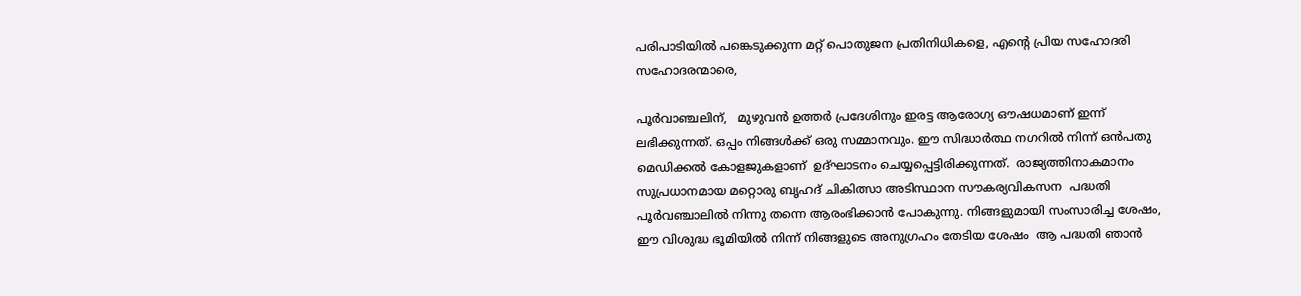പരിപാടിയില്‍ പങ്കെടുക്കുന്ന മറ്റ് പൊതുജന പ്രതിനിധികളെ, എന്റെ പ്രിയ സഹോദരി സഹോദരന്മാരെ,

പൂര്‍വാഞ്ചലിന്,   മുഴുവന്‍ ഉത്തര്‍ പ്രദേശിനും ഇരട്ട ആരോഗ്യ ഔഷധമാണ് ഇന്ന് ലഭിക്കുന്നത്. ഒപ്പം നിങ്ങള്‍ക്ക് ഒരു സമ്മാനവും. ഈ സിദ്ധാര്‍ത്ഥ നഗറില്‍ നിന്ന് ഒന്‍പതു മെഡിക്കല്‍ കോളജുകളാണ്  ഉദ്ഘാടനം ചെയ്യപ്പെട്ടിരിക്കുന്നത്.  രാജ്യത്തിനാകമാനം സുപ്രധാനമായ മറ്റൊരു ബൃഹദ് ചികിത്സാ അടിസ്ഥാന സൗകര്യവികസന  പദ്ധതി പൂര്‍വഞ്ചാലില്‍ നിന്നു തന്നെ ആരംഭിക്കാന്‍ പോകുന്നു. നിങ്ങളുമായി സംസാരിച്ച ശേഷം, ഈ വിശുദ്ധ ഭൂമിയില്‍ നിന്ന് നിങ്ങളുടെ അനുഗ്രഹം തേടിയ ശേഷം  ആ പദ്ധതി ഞാന്‍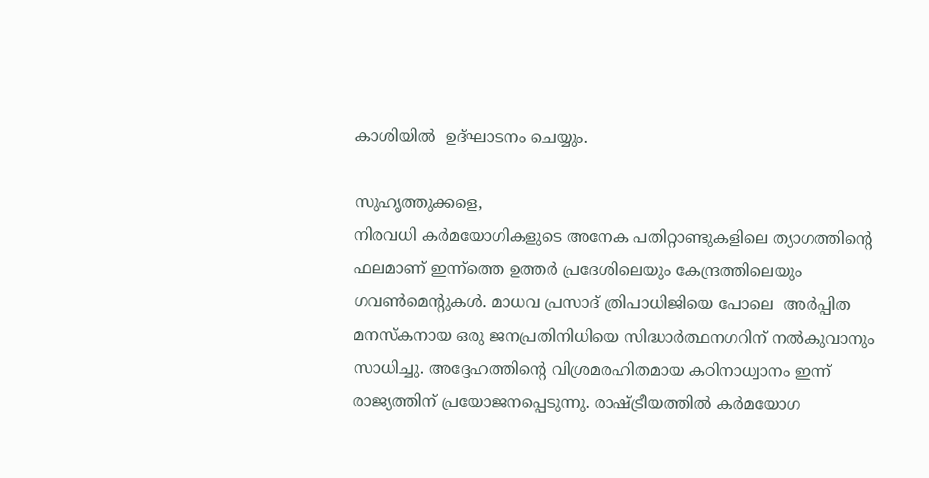കാശിയില്‍  ഉദ്ഘാടനം ചെയ്യും.

സുഹൃത്തുക്കളെ,
നിരവധി കര്‍മയോഗികളുടെ അനേക പതിറ്റാണ്ടുകളിലെ ത്യാഗത്തിന്റെ ഫലമാണ് ഇന്ന്‌ത്തെ ഉത്തര്‍ പ്രദേശിലെയും കേന്ദ്രത്തിലെയും ഗവണ്‍മെന്റുകള്‍. മാധവ പ്രസാദ് ത്രിപാധിജിയെ പോലെ  അര്‍പ്പിത മനസ്‌കനായ ഒരു ജനപ്രതിനിധിയെ സിദ്ധാര്‍ത്ഥനഗറിന് നല്‍കുവാനും സാധിച്ചു. അദ്ദേഹത്തിന്റെ വിശ്രമരഹിതമായ കഠിനാധ്വാനം ഇന്ന് രാജ്യത്തിന് പ്രയോജനപ്പെടുന്നു. രാഷ്ട്രീയത്തില്‍ കര്‍മയോഗ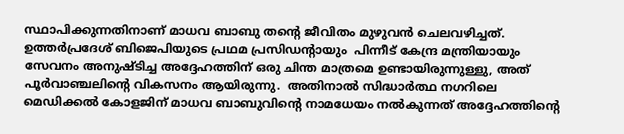സ്ഥാപിക്കുന്നതിനാണ് മാധവ ബാബു തന്റെ ജീവിതം മുഴുവന്‍ ചെലവഴിച്ചത്. ഉത്തര്‍പ്രദേശ് ബിജെപിയുടെ പ്രഥമ പ്രസിഡന്റായും  പിന്നീട് കേന്ദ്ര മന്ത്രിയായും സേവനം അനുഷ്ടിച്ച അദ്ദേഹത്തിന് ഒരു ചിന്ത മാത്രമെ ഉണ്ടായിരുന്നുള്ളു, അത് പൂര്‍വാഞ്ചലിന്റെ വികസനം ആയിരുന്നു.  അതിനാല്‍ സിദ്ധാര്‍ത്ഥ നഗറിലെ മെഡിക്കല്‍ കോളജിന് മാധവ ബാബുവിന്റെ നാമധേയം നല്‍കുന്നത് അദ്ദേഹത്തിന്റെ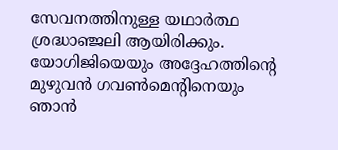സേവനത്തിനുള്ള യഥാര്‍ത്ഥ ശ്രദ്ധാഞ്ജലി ആയിരിക്കും. യോഗിജിയെയും അദ്ദേഹത്തിന്റെ മുഴുവന്‍ ഗവണ്‍മെന്റിനെയും ഞാന്‍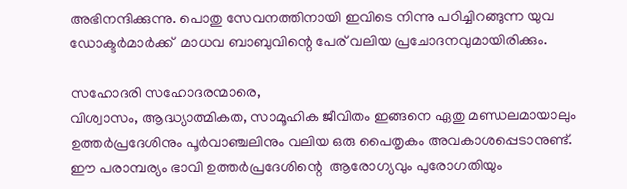അഭിനന്ദിക്കുന്നു. പൊതു സേവനത്തിനായി ഇവിടെ നിന്നു പഠിച്ചിറങ്ങുന്ന യുവ ഡോക്ടര്‍മാര്‍ക്ക്  മാധവ ബാബുവിന്റെ പേര് വലിയ പ്രചോദനവുമായിരിക്കും.

സഹോദരി സഹോദരന്മാരെ,
വിശ്വാസം, ആദ്ധ്യാത്മികത, സാമൂഹിക ജീവിതം ഇങ്ങനെ ഏതു മണ്ഡലമായാലും ഉത്തര്‍പ്രദേശിനും പൂര്‍വാഞ്ചലിനും വലിയ ഒരു പൈതൃകം അവകാശപ്പെടാനുണ്ട്.  ഈ പരാമ്പര്യം ഭാവി ഉത്തര്‍പ്രദേശിന്റെ  ആരോഗ്യവും പുരോഗതിയും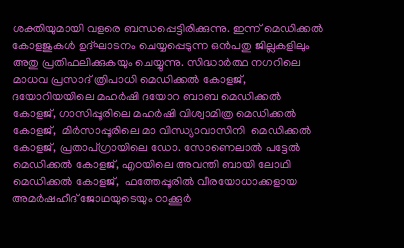ശക്തിയുമായി വളരെ ബന്ധപ്പെട്ടിരിക്കുന്നു. ഇന്ന് മെഡിക്കല്‍ കോളജുകള്‍ ഉദ്ഘാടനം ചെയ്യപ്പെടുന്ന ഒന്‍പതു ജില്ലകളിലും അതു പ്രതിഫലിക്കുകയും ചെയ്യുന്നു. സിദ്ധാര്‍ത്ഥ നഗറിലെ മാധവ പ്രസാദ് ത്രിപാധി മെഡിക്കല്‍ കോളജ്, ദയോറിയയിലെ മഹര്‍ഷി ദയോറ ബാബ മെഡിക്കല്‍ കോളജ്, ഗാസിപ്പൂരിലെ മഹര്‍ഷി വിശ്വാമിത്ര മെഡിക്കല്‍ കോളജ്,  മിര്‍സാപ്പൂരിലെ മാ വിന്ധ്യാവാസിനി  മെഡിക്കല്‍ കോളജ്, പ്രതാപ്ഗ്രായിലെ ഡോ. സോണെലാല്‍ പട്ടേല്‍ മെഡിക്കല്‍ കോളജ്, എഠയിലെ അവന്തി ബായി ലോഥി മെഡിക്കല്‍ കോളജ്,  ഫത്തേപ്പൂരില്‍ വീരയോധാക്കളായ  അമര്‍ഷഹീദ് ജോഥയുടെയും ഠാക്കൂര്‍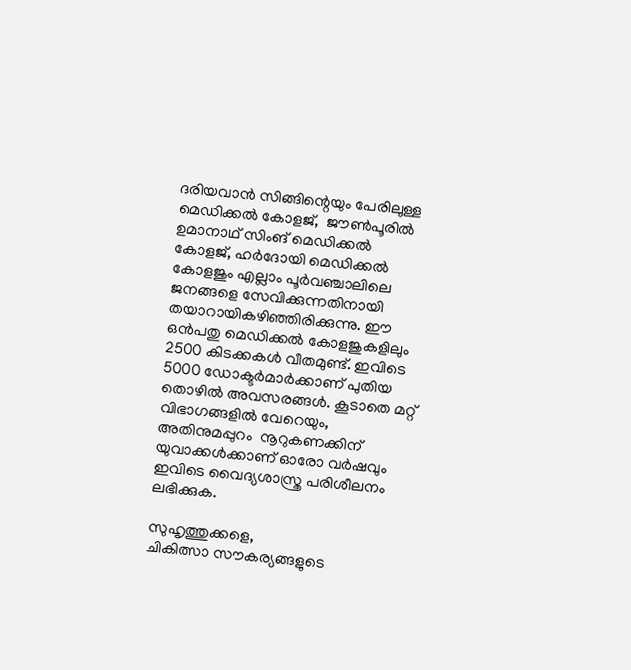ദരിയവാന്‍ സിങ്ങിന്റെയും പേരിലുള്ള മെഡിക്കല്‍ കോളജ്,  ജൗണ്‍പൂരില്‍ ഉമാനാഥ് സിംങ് മെഡിക്കല്‍ കോളജ്, ഹര്‍ദോയി മെഡിക്കല്‍ കോളജും എല്ലാം പൂര്‍വഞ്ചാലിലെ ജനങ്ങളെ സേവിക്കുന്നതിനായി തയാറായികഴിഞ്ഞിരിക്കുന്നു. ഈ ഒന്‍പതു മെഡിക്കല്‍ കോളജുകളിലും 2500 കിടക്കകള്‍ വീതമുണ്ട്. ഇവിടെ 5000 ഡോക്ടര്‍മാര്‍ക്കാണ് പുതിയ തൊഴില്‍ അവസരങ്ങള്‍. കൂടാതെ മറ്റ് വിഭാഗങ്ങളില്‍ വേറെയും, അതിനുമപ്പുറം  നൂറുകണക്കിന് യുവാക്കള്‍ക്കാണ് ഓരോ വര്‍ഷവും ഇവിടെ വൈദ്യശാസ്ത്ര പരിശീലനം ലഭിക്കുക.

സുഹൃത്തുക്കളെ,
ചികിത്സാ സൗകര്യങ്ങളുടെ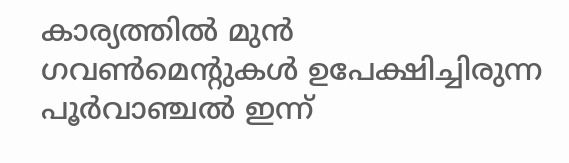കാര്യത്തില്‍ മുന്‍ ഗവണ്‍മെന്റുകള്‍ ഉപേക്ഷിച്ചിരുന്ന പൂര്‍വാഞ്ചല്‍ ഇന്ന്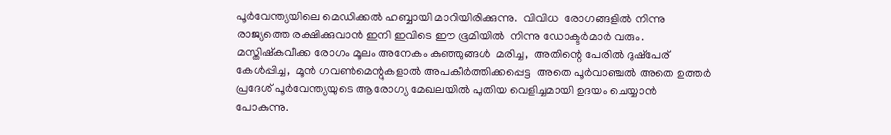പൂര്‍വേന്ത്യയിലെ മെഡിക്കല്‍ ഹബ്ബായി മാറിയിരിക്കുന്നു.  വിവിധ  രോഗങ്ങളില്‍ നിന്നു രാജ്യത്തെ രക്ഷിക്കുവാന്‍ ഇനി ഇവിടെ ഈ ഭൂമിയില്‍  നിന്നു ഡോക്ടര്‍മാര്‍ വരും. മസ്തിഷ്‌കവീക്ക രോഗം മൂലം അനേകം കുഞ്ഞുങ്ങള്‍  മരിച്ച,  അതിന്റെ പേരില്‍ ദുഷ്‌പേര് കേള്‍പ്പിച്ച,  മൂന്‍ ഗവണ്‍മെന്റുകളാല്‍ അപകീര്‍ത്തിക്കപ്പെട്ട  അതെ പൂര്‍വാഞ്ചല്‍ അതെ ഉത്തര്‍ പ്രദേശ് പൂര്‍വേന്ത്യയുടെ ആരോഗ്യ മേഖലയില്‍ പുതിയ വെളിച്ചമായി ഉദയം ചെയ്യാന്‍ പോകുന്നു.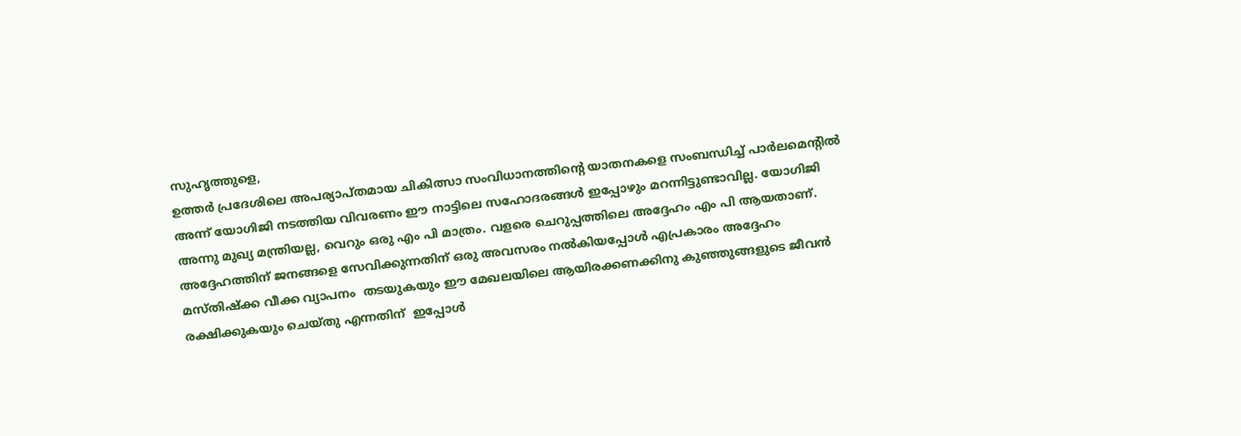സുഹൃത്തുളെ,
ഉത്തര്‍ പ്രദേശിലെ അപര്യാപ്തമായ ചികിത്സാ സംവിധാനത്തിന്റെ യാതനകളെ സംബന്ധിച്ച് പാര്‍ലമെന്റില്‍ അന്ന് യോഗിജി നടത്തിയ വിവരണം ഈ നാട്ടിലെ സഹോദരങ്ങള്‍ ഇപ്പോഴും മറന്നിട്ടുണ്ടാവില്ല. യോഗിജി അന്നു മുഖ്യ മന്ത്രിയല്ല, വെറും ഒരു എം പി മാത്രം. വളരെ ചെറുപ്പത്തിലെ അദ്ദേഹം എം പി ആയതാണ്.  അദ്ദേഹത്തിന് ജനങ്ങളെ സേവിക്കുന്നതിന് ഒരു അവസരം നല്‍കിയപ്പോള്‍ എപ്രകാരം അദ്ദേഹം മസ്തിഷ്‌ക്ക വീക്ക വ്യാപനം  തടയുകയും ഈ മേഖലയിലെ ആയിരക്കണക്കിനു കുഞ്ഞുങ്ങളുടെ ജീവന്‍ രക്ഷിക്കുകയും ചെയ്തു എന്നതിന്  ഇപ്പോള്‍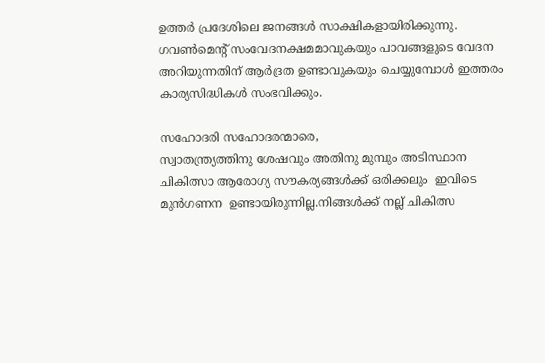ഉത്തര്‍ പ്രദേശിലെ ജനങ്ങള്‍ സാക്ഷികളായിരിക്കുന്നു. ഗവണ്‍മെന്റ് സംവേദനക്ഷമമാവുകയും പാവങ്ങളുടെ വേദന അറിയുന്നതിന് ആര്‍ദ്രത ഉണ്ടാവുകയും ചെയ്യുമ്പോള്‍ ഇത്തരം കാര്യസിദ്ധികള്‍ സംഭവിക്കും.

സഹോദരി സഹോദരന്മാരെ,
സ്വാതന്ത്ര്യത്തിനു ശേഷവും അതിനു മുമ്പും അടിസ്ഥാന ചികിത്സാ ആരോഗ്യ സൗകര്യങ്ങള്‍ക്ക് ഒരിക്കലും  ഇവിടെ മുന്‍ഗണന  ഉണ്ടായിരുന്നില്ല.നിങ്ങള്‍ക്ക് നല്ല് ചികിത്സ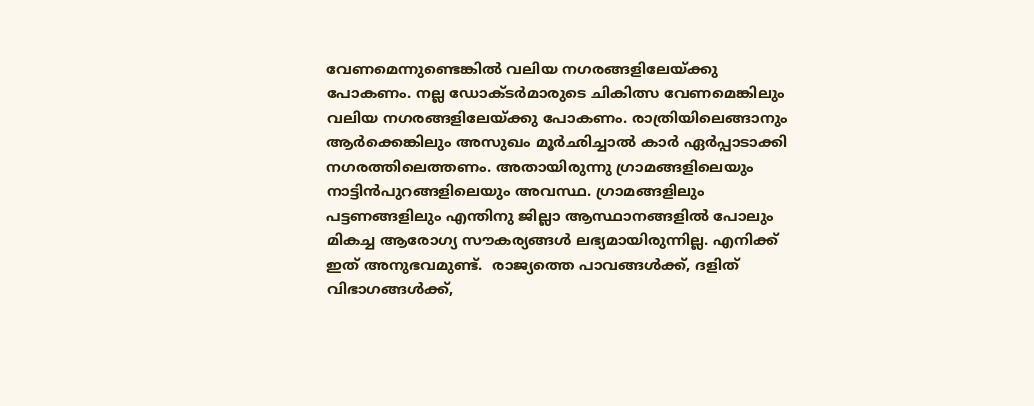വേണമെന്നുണ്ടെങ്കില്‍ വലിയ നഗരങ്ങളിലേയ്ക്കു പോകണം. നല്ല ഡോക്ടര്‍മാരുടെ ചികിത്സ വേണമെങ്കിലും വലിയ നഗരങ്ങളിലേയ്ക്കു പോകണം. രാത്രിയിലെങ്ങാനും ആര്‍ക്കെങ്കിലും അസുഖം മൂര്‍ഛിച്ചാല്‍ കാര്‍ ഏര്‍പ്പാടാക്കി നഗരത്തിലെത്തണം. അതായിരുന്നു ഗ്രാമങ്ങളിലെയും നാട്ടിന്‍പുറങ്ങളിലെയും അവസ്ഥ. ഗ്രാമങ്ങളിലും പട്ടണങ്ങളിലും എന്തിനു ജില്ലാ ആസ്ഥാനങ്ങളില്‍ പോലും മികച്ച ആരോഗ്യ സൗകര്യങ്ങള്‍ ലഭ്യമായിരുന്നില്ല. എനിക്ക് ഇത് അനുഭവമുണ്ട്.  രാജ്യത്തെ പാവങ്ങള്‍ക്ക്, ദളിത് വിഭാഗങ്ങള്‍ക്ക്,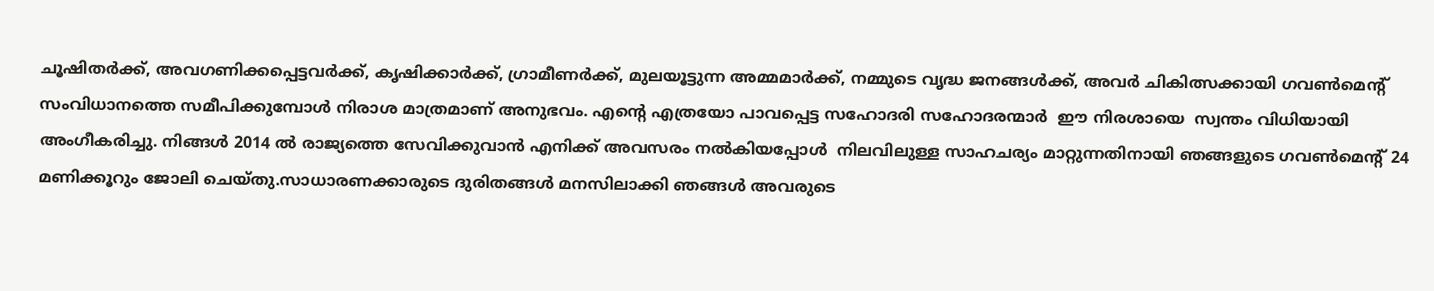ചൂഷിതര്‍ക്ക്, അവഗണിക്കപ്പെട്ടവര്‍ക്ക്, കൃഷിക്കാര്‍ക്ക്, ഗ്രാമീണര്‍ക്ക്, മുലയൂട്ടുന്ന അമ്മമാര്‍ക്ക്, നമ്മുടെ വൃദ്ധ ജനങ്ങള്‍ക്ക്, അവര്‍ ചികിത്സക്കായി ഗവണ്‍മെന്റ് സംവിധാനത്തെ സമീപിക്കുമ്പോള്‍ നിരാശ മാത്രമാണ് അനുഭവം. എന്റെ എത്രയോ പാവപ്പെട്ട സഹോദരി സഹോദരന്മാര്‍  ഈ നിരശായെ  സ്വന്തം വിധിയായി അംഗീകരിച്ചു. നിങ്ങള്‍ 2014 ല്‍ രാജ്യത്തെ സേവിക്കുവാന്‍ എനിക്ക് അവസരം നല്‍കിയപ്പോള്‍  നിലവിലുള്ള സാഹചര്യം മാറ്റുന്നതിനായി ഞങ്ങളുടെ ഗവണ്‍മെന്റ് 24 മണിക്കൂറും ജോലി ചെയ്തു.സാധാരണക്കാരുടെ ദുരിതങ്ങള്‍ മനസിലാക്കി ഞങ്ങള്‍ അവരുടെ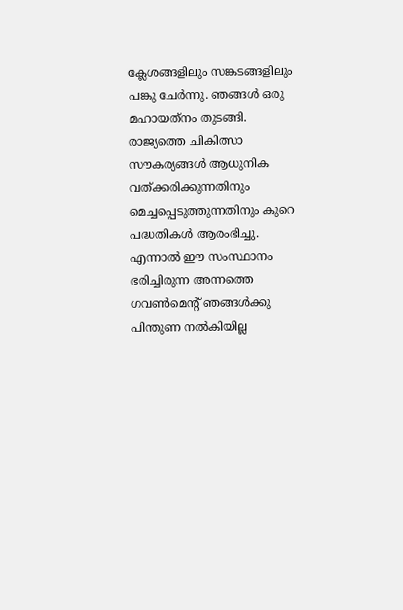ക്ലേശങ്ങളിലും സങ്കടങ്ങളിലും പങ്കു ചേര്‍ന്നു. ഞങ്ങള്‍ ഒരു മഹായത്‌നം തുടങ്ങി.  രാജ്യത്തെ ചികിത്സാ സൗകര്യങ്ങള്‍ ആധുനിക വത്ക്കരിക്കുന്നതിനും മെച്ചപ്പെടുത്തുന്നതിനും കുറെ പദ്ധതികള്‍ ആരംഭിച്ചു. എന്നാല്‍ ഈ സംസ്ഥാനം ഭരിച്ചിരുന്ന അന്നത്തെ ഗവണ്‍മെന്റ് ഞങ്ങള്‍ക്കു പിന്തുണ നല്‍കിയില്ല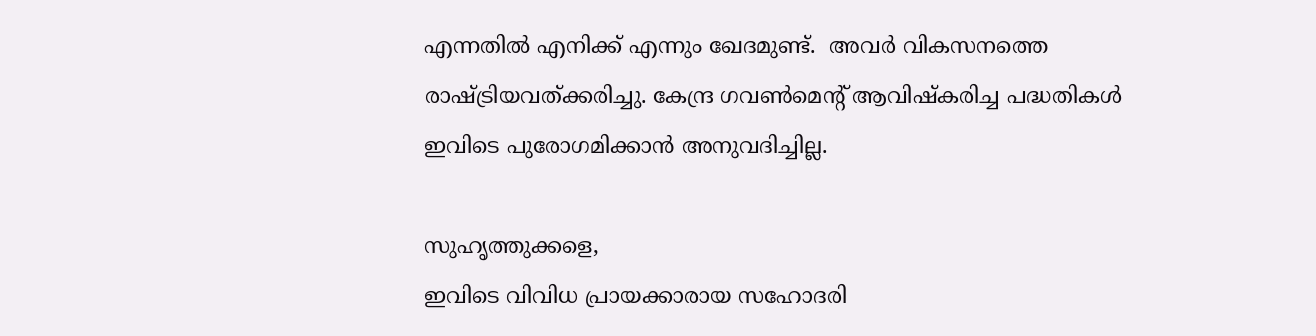എന്നതില്‍ എനിക്ക് എന്നും ഖേദമുണ്ട്.  അവര്‍ വികസനത്തെ രാഷ്ട്രിയവത്ക്കരിച്ചു. കേന്ദ്ര ഗവണ്‍മെന്റ് ആവിഷ്‌കരിച്ച പദ്ധതികള്‍ ഇവിടെ പുരോഗമിക്കാന്‍ അനുവദിച്ചില്ല.

സുഹൃത്തുക്കളെ,
ഇവിടെ വിവിധ പ്രായക്കാരായ സഹോദരി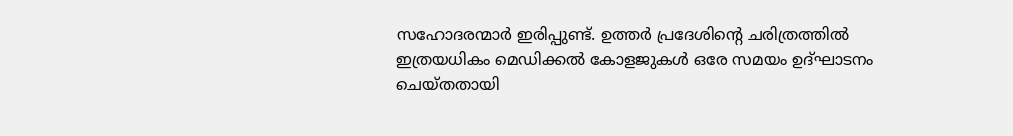സഹോദരന്മാര്‍ ഇരിപ്പുണ്ട്. ഉത്തര്‍ പ്രദേശിന്റെ ചരിത്രത്തില്‍ ഇത്രയധികം മെഡിക്കല്‍ കോളജുകള്‍ ഒരേ സമയം ഉദ്ഘാടനം ചെയ്തതായി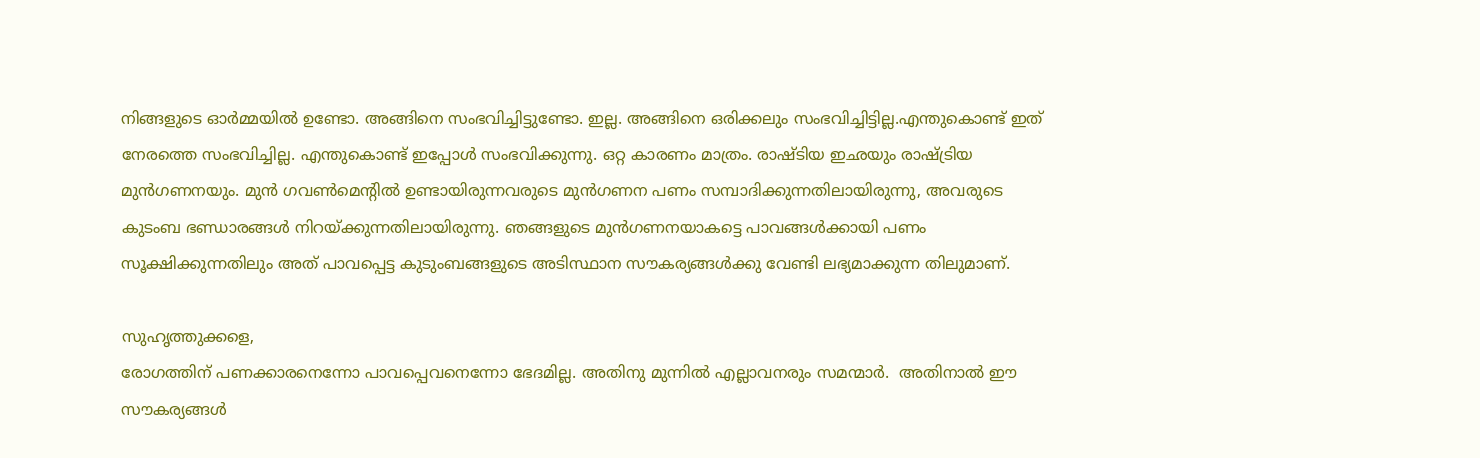നിങ്ങളുടെ ഓര്‍മ്മയില്‍ ഉണ്ടോ. അങ്ങിനെ സംഭവിച്ചിട്ടുണ്ടോ. ഇല്ല. അങ്ങിനെ ഒരിക്കലും സംഭവിച്ചിട്ടില്ല.എന്തുകൊണ്ട് ഇത് നേരത്തെ സംഭവിച്ചില്ല. എന്തുകൊണ്ട് ഇപ്പോള്‍ സംഭവിക്കുന്നു. ഒറ്റ കാരണം മാത്രം. രാഷ്ടിയ ഇഛയും രാഷ്ട്രിയ മുന്‍ഗണനയും. മുന്‍ ഗവണ്‍മെന്റില്‍ ഉണ്ടായിരുന്നവരുടെ മുന്‍ഗണന പണം സമ്പാദിക്കുന്നതിലായിരുന്നു, അവരുടെ കുടംബ ഭണ്ഡാരങ്ങള്‍ നിറയ്ക്കുന്നതിലായിരുന്നു. ഞങ്ങളുടെ മുന്‍ഗണനയാകട്ടെ പാവങ്ങള്‍ക്കായി പണം സൂക്ഷിക്കുന്നതിലും അത് പാവപ്പെട്ട കുടുംബങ്ങളുടെ അടിസ്ഥാന സൗകര്യങ്ങള്‍ക്കു വേണ്ടി ലഭ്യമാക്കുന്ന തിലുമാണ്.

സുഹൃത്തുക്കളെ,
രോഗത്തിന് പണക്കാരനെന്നോ പാവപ്പെവനെന്നോ ഭേദമില്ല. അതിനു മുന്നില്‍ എല്ലാവനരും സമന്മാര്‍.  അതിനാല്‍ ഈ സൗകര്യങ്ങള്‍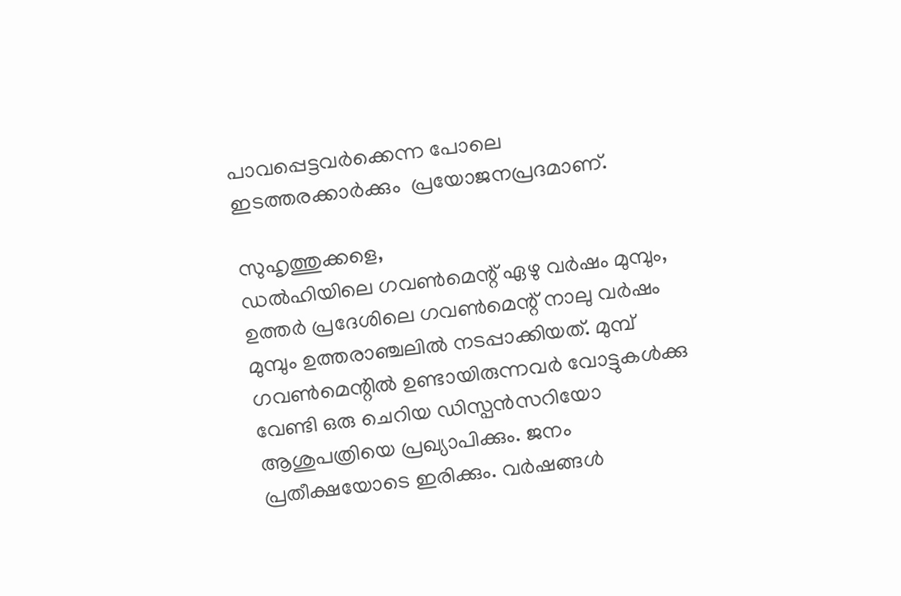പാവപ്പെട്ടവര്‍ക്കെന്ന പോലെ ഇടത്തരക്കാര്‍ക്കും  പ്രയോജനപ്രദമാണ്.

സുഹൃത്തുക്കളെ,
ഡല്‍ഹിയിലെ ഗവണ്‍മെന്റ് ഏഴു വര്‍ഷം മുമ്പും, ഉത്തര്‍ പ്രദേശിലെ ഗവണ്‍മെന്റ് നാലു വര്‍ഷം മുമ്പും ഉത്തരാഞ്ചലില്‍ നടപ്പാക്കിയത്. മുമ്പ് ഗവണ്‍മെന്റില്‍ ഉണ്ടായിരുന്നവര്‍ വോട്ടുകള്‍ക്കു വേണ്ടി ഒരു ചെറിയ ഡിസ്പന്‍സറിയോ ആശുപത്രിയെ പ്രഖ്യാപിക്കും. ജനം പ്രതീക്ഷയോടെ ഇരിക്കും. വര്‍ഷങ്ങള്‍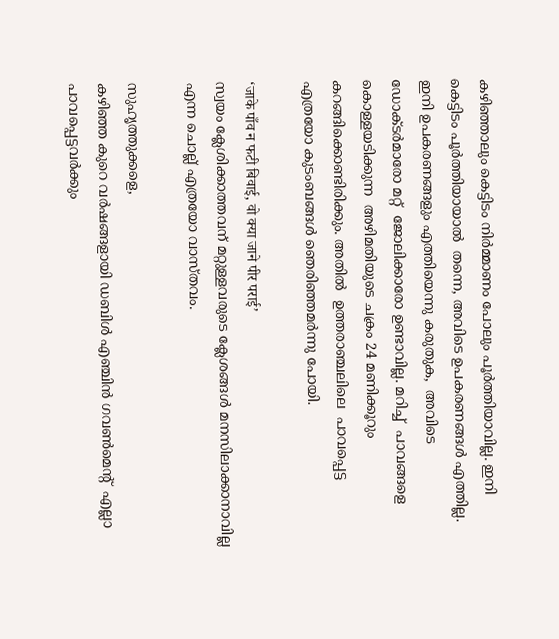കഴിഞ്ഞാലും കെട്ടിടം നിര്‍മ്മാണം പോലും പൂര്‍ത്തിയാവില്ല. ഇനി കെട്ടിടം പൂര്‍ത്തിയായാല്‍  തന്നെ, അവിടെ ഉപകരണങ്ങള്‍ എത്തില്ല. ഇനി ഉപകരണങ്ങളും എത്തിയെന്നു കരുതുക,  അവിടെ ഡോക്ടര്‍മാരോ മറ്റ്  ജോലിക്കാരോ ഉണ്ടാവില്ല. മറിച്ച്  പാവങ്ങളെ കൊള്ളയടിക്കുന്ന  അഴിമതിയുടെ ചക്രം 24 മണിക്കൂറും കറങ്ങിക്കൊണ്ടിരിക്കും. അതില്‍  ഉത്തരാഞ്ചലിലെ  പാവപ്പെട്ട എത്രയോ കുടംബങ്ങള്‍ ഞെരിഞ്ഞമര്‍ന്നു പോയി.

‘जाके पाँव न फटी बिवाई, वो क्या जाने पीर पराई’
സ്വയം ക്ലേശിക്കാത്തവന് മറ്റുള്ളവരുടെ ക്ലേശങ്ങള്‍ മനസിലാക്കാനാവില്ല എന്ന ചൊല്ല് എത്രയോ വാസ്തവം.

സുഹൃത്തുക്കളെ,
കഴിഞ്ഞ കുറെ വര്‍ഷങ്ങളായി ഡബിള്‍ എഞ്ചിന്‍ ഗവണ്‍മെന്റ്  എല്ലാ പാവപ്പെട്ടവര്‍ക്കും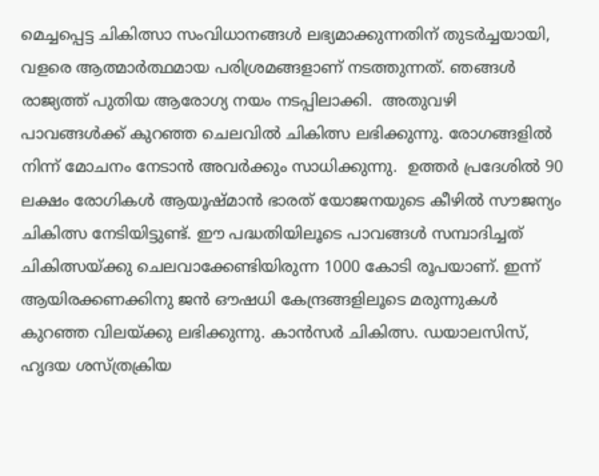മെച്ചപ്പെട്ട ചികിത്സാ സംവിധാനങ്ങള്‍ ലഭ്യമാക്കുന്നതിന് തുടര്‍ച്ചയായി, വളരെ ആത്മാര്‍ത്ഥമായ പരിശ്രമങ്ങളാണ് നടത്തുന്നത്. ഞങ്ങള്‍ രാജ്യത്ത് പുതിയ ആരോഗ്യ നയം നടപ്പിലാക്കി.  അതുവഴി പാവങ്ങള്‍ക്ക് കുറഞ്ഞ ചെലവില്‍ ചികിത്സ ലഭിക്കുന്നു. രോഗങ്ങളില്‍ നിന്ന് മോചനം നേടാന്‍ അവര്‍ക്കും സാധിക്കുന്നു.  ഉത്തര്‍ പ്രദേശില്‍ 90 ലക്ഷം രോഗികള്‍ ആയൂഷ്മാന്‍ ഭാരത് യോജനയുടെ കീഴില്‍ സൗജന്യം ചികിത്സ നേടിയിട്ടുണ്ട്. ഈ പദ്ധതിയിലൂടെ പാവങ്ങള്‍ സമ്പാദിച്ചത് ചികിത്സയ്ക്കു ചെലവാക്കേണ്ടിയിരുന്ന 1000 കോടി രൂപയാണ്. ഇന്ന് ആയിരക്കണക്കിനു ജന്‍ ഔഷധി കേന്ദ്രങ്ങളിലൂടെ മരുന്നുകള്‍ കുറഞ്ഞ വിലയ്ക്കു ലഭിക്കുന്നു. കാന്‍സര്‍ ചികിത്സ. ഡയാലസിസ്, ഹൃദയ ശസ്ത്രക്രിയ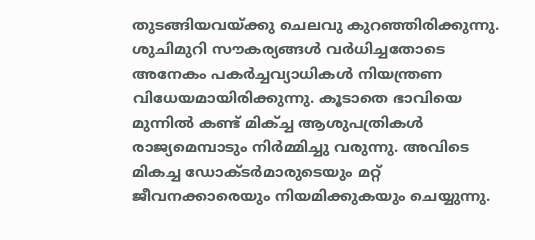തുടങ്ങിയവയ്ക്കു ചെലവു കുറഞ്ഞിരിക്കുന്നു. ശുചിമുറി സൗകര്യങ്ങള്‍ വര്‍ധിച്ചതോടെ അനേകം പകര്‍ച്ചവ്യാധികള്‍ നിയന്ത്രണ വിധേയമായിരിക്കുന്നു. കൂടാതെ ഭാവിയെ മുന്നില്‍ കണ്ട് മിക്ച്ച ആശുപത്രികള്‍ രാജ്യമെമ്പാടും നിര്‍മ്മിച്ചു വരുന്നു. അവിടെ മികച്ച ഡോക്ടര്‍മാരുടെയും മറ്റ് ജീവനക്കാരെയും നിയമിക്കുകയും ചെയ്യുന്നു.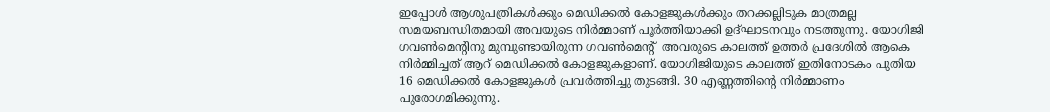ഇപ്പോള്‍ ആശുപത്രികള്‍ക്കും മെഡിക്കല്‍ കോളജുകള്‍ക്കും തറക്കല്ലിടുക മാത്രമല്ല സമയബന്ധിതമായി അവയുടെ നിര്‍മ്മാണ് പൂര്‍ത്തിയാക്കി ഉദ്ഘാടനവും നടത്തുന്നു. യോഗിജി ഗവണ്‍മെന്റിനു മുമ്പുണ്ടായിരുന്ന ഗവണ്‍മെന്റ്  അവരുടെ കാലത്ത് ഉത്തര്‍ പ്രദേശില്‍ ആകെ നിര്‍മ്മിച്ചത് ആറ് മെഡിക്കല്‍ കോളജുകളാണ്. യോഗിജിയുടെ കാലത്ത് ഇതിനോടകം പുതിയ 16 മെഡിക്കല്‍ കോളജുകള്‍ പ്രവര്‍ത്തിച്ചു തുടങ്ങി. 30 എണ്ണത്തിന്റെ നിര്‍മ്മാണം പുരോഗമിക്കുന്നു.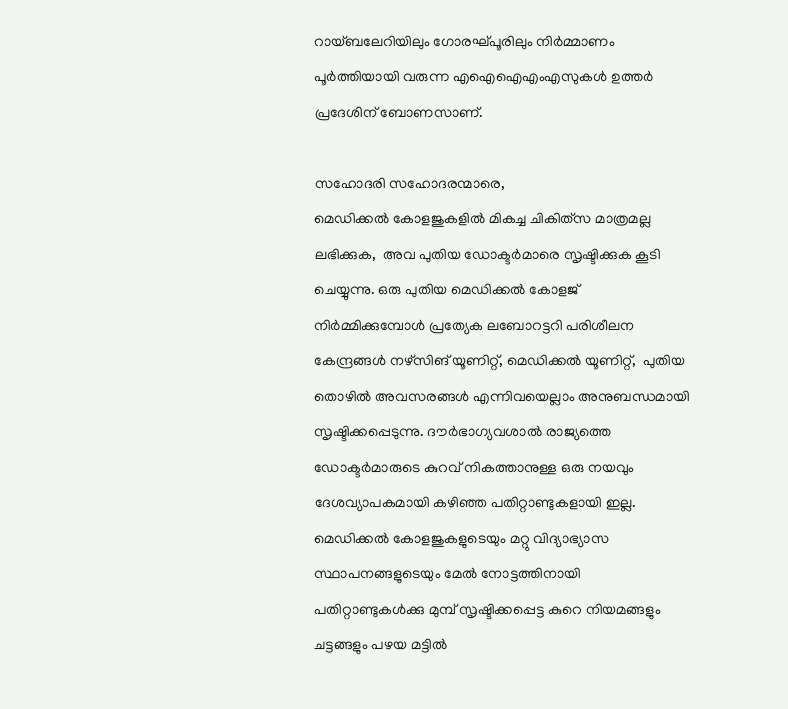റായ്ബലേറിയിലും ഗോരഘ്പൂരിലും നിര്‍മ്മാണം പൂര്‍ത്തിയായി വരുന്ന എഐഐഎംഎസുകള്‍ ഉത്തര്‍ പ്രദേശിന് ബോണസാണ്.

സഹോദരി സഹോദരന്മാരെ,
മെഡിക്കല്‍ കോളജുകളില്‍ മികച്ച ചികിത്‌സ മാത്രമല്ല ലഭിക്കുക,  അവ പുതിയ ഡോക്ടര്‍മാരെ സൃഷ്ടിക്കുക കൂടി ചെയ്യുന്നു. ഒരു പുതിയ മെഡിക്കല്‍ കോളജ് നിര്‍മ്മിക്കുമ്പോള്‍ പ്രത്യേക ലബോറട്ടറി പരിശീലന കേന്ദ്രങ്ങള്‍ നഴ്‌സിങ് യൂണിറ്റ്, മെഡിക്കല്‍ യൂണിറ്റ്,  പുതിയ തൊഴില്‍ അവസരങ്ങള്‍ എന്നിവയെല്ലാം അനുബന്ധമായി സൃഷ്ടിക്കപ്പെടുന്നു. ദൗര്‍ഭാഗ്യവശാല്‍ രാജ്യത്തെ ഡോക്ടര്‍മാരുടെ കുറവ് നികത്താനുള്ള ഒരു നയവും ദേശവ്യാപകമായി കഴിഞ്ഞ പതിറ്റാണ്ടുകളായി ഇല്ല. മെഡിക്കല്‍ കോളജുകളുടെയും മറ്റു വിദ്യാഭ്യാസ സ്ഥാപനങ്ങളുടെയും മേല്‍ നോട്ടത്തിനായി   പതിറ്റാണ്ടുകള്‍ക്കു മുമ്പ് സൃഷ്ടിക്കപ്പെട്ട കുറെ നിയമങ്ങളും ചട്ടങ്ങളും പഴയ മട്ടില്‍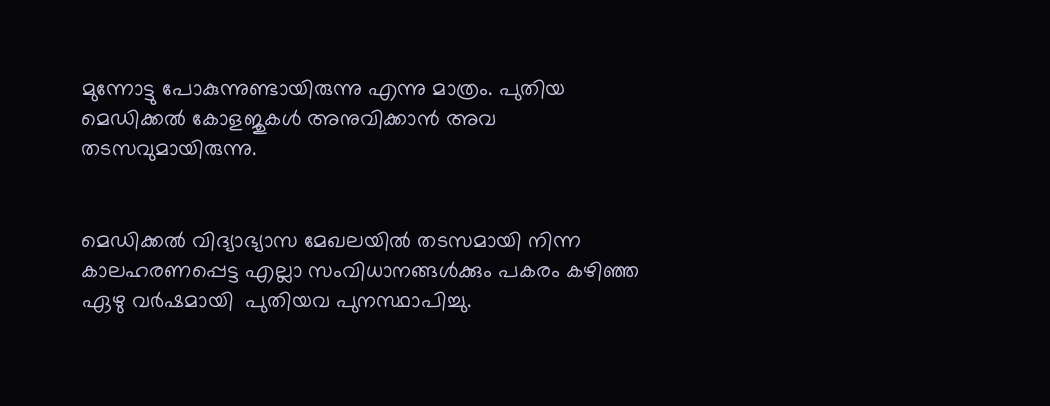മുന്നോട്ടു പോകുന്നുണ്ടായിരുന്നു എന്നു മാത്രം. പുതിയ മെഡിക്കല്‍ കോളജുകള്‍ അനുവിക്കാന്‍ അവ തടസവുമായിരുന്നു.


മെഡിക്കല്‍ വിദ്യാഭ്യാസ മേഖലയില്‍ തടസമായി നിന്ന കാലഹരണപ്പെട്ട എല്ലാ സംവിധാനങ്ങള്‍ക്കും പകരം കഴിഞ്ഞ ഏഴു വര്‍ഷമായി  പുതിയവ പുനസ്ഥാപിച്ചു.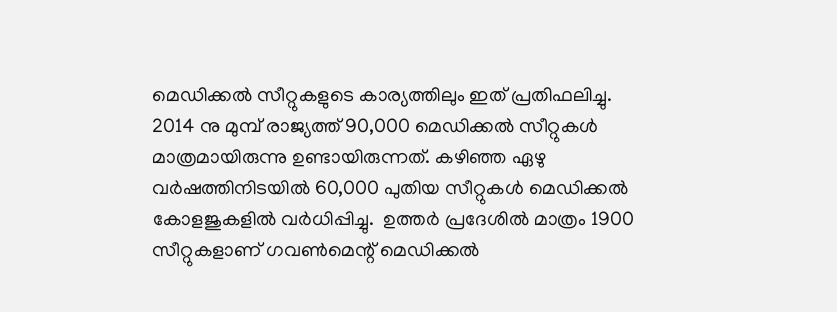മെഡിക്കല്‍ സീറ്റുകളുടെ കാര്യത്തിലും ഇത് പ്രതിഫലിച്ചു.  2014 നു മുമ്പ് രാജ്യത്ത് 90,000 മെഡിക്കല്‍ സീറ്റുകള്‍ മാത്രമായിരുന്നു ഉണ്ടായിരുന്നത്. കഴിഞ്ഞ ഏഴു വര്‍ഷത്തിനിടയില്‍ 60,000 പുതിയ സീറ്റുകള്‍ മെഡിക്കല്‍ കോളജുകളില്‍ വര്‍ധിപ്പിച്ചു.  ഉത്തര്‍ പ്രദേശില്‍ മാത്രം 1900 സീറ്റുകളാണ് ഗവണ്‍മെന്റ് മെഡിക്കല്‍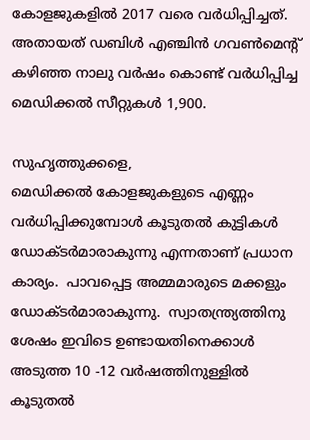കോളജുകളില്‍ 2017 വരെ വര്‍ധിപ്പിച്ചത്.  അതായത് ഡബിള്‍ എഞ്ചിന്‍ ഗവണ്‍മെന്റ് കഴിഞ്ഞ നാലു വര്‍ഷം കൊണ്ട് വര്‍ധിപ്പിച്ച മെഡിക്കല്‍ സീറ്റുകള്‍ 1,900.

സുഹൃത്തുക്കളെ,
മെഡിക്കല്‍ കോളജുകളുടെ എണ്ണം വര്‍ധിപ്പിക്കുമ്പോള്‍ കൂടുതല്‍ കുട്ടികള്‍ ഡോക്ടര്‍മാരാകുന്നു എന്നതാണ് പ്രധാന കാര്യം.  പാവപ്പെട്ട അമ്മമാരുടെ മക്കളും ഡോക്ടര്‍മാരാകുന്നു.  സ്വാതന്ത്ര്യത്തിനു ശേഷം ഇവിടെ ഉണ്ടായതിനെക്കാള്‍  അടുത്ത 10 -12 വര്‍ഷത്തിനുള്ളില്‍ കൂടുതല്‍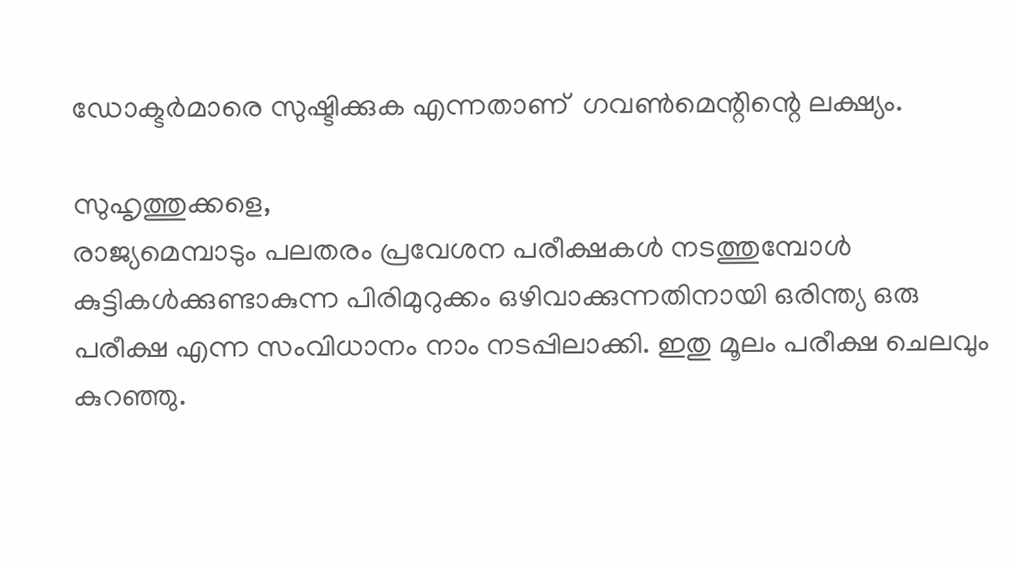ഡോക്ടര്‍മാരെ സുഷ്ടിക്കുക എന്നതാണ്  ഗവണ്‍മെന്റിന്റെ ലക്ഷ്യം.

സുഹൃത്തുക്കളെ,
രാജ്യമെമ്പാടും പലതരം പ്രവേശന പരീക്ഷകള്‍ നടത്തുമ്പോള്‍ കുട്ടികള്‍ക്കുണ്ടാകുന്ന പിരിമുറുക്കം ഒഴിവാക്കുന്നതിനായി ഒരിന്ത്യ ഒരു പരീക്ഷ എന്ന സംവിധാനം നാം നടപ്പിലാക്കി. ഇതു മൂലം പരീക്ഷ ചെലവും കുറഞ്ഞു.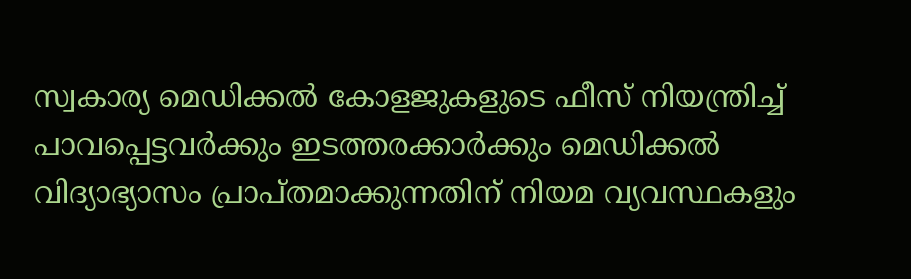സ്വകാര്യ മെഡിക്കല്‍ കോളജുകളുടെ ഫീസ് നിയന്ത്രിച്ച് പാവപ്പെട്ടവര്‍ക്കും ഇടത്തരക്കാര്‍ക്കും മെഡിക്കല്‍ വിദ്യാഭ്യാസം പ്രാപ്തമാക്കുന്നതിന് നിയമ വ്യവസ്ഥകളും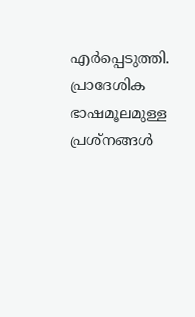എര്‍പ്പെടുത്തി. പ്രാദേശിക ഭാഷമൂലമുള്ള പ്രശ്‌നങ്ങള്‍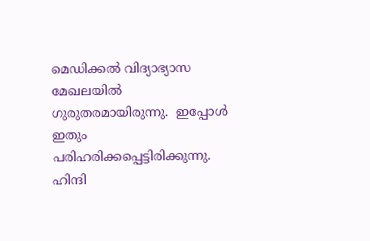മെഡിക്കല്‍ വിദ്യാഭ്യാസ മേഖലയില്‍ ഗുരുതരമായിരുന്നു.  ഇപ്പോള്‍ ഇതും പരിഹരിക്കപ്പെട്ടിരിക്കുന്നു.  ഹിന്ദി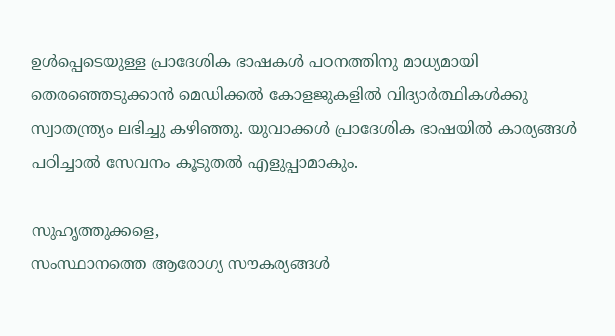ഉള്‍പ്പെടെയുള്ള പ്രാദേശിക ഭാഷകള്‍ പഠനത്തിനു മാധ്യമായി തെരഞ്ഞെടുക്കാന്‍ മെഡിക്കല്‍ കോളജുകളില്‍ വിദ്യാര്‍ത്ഥികള്‍ക്കു സ്വാതന്ത്ര്യം ലഭിച്ചു കഴിഞ്ഞു. യുവാക്കള്‍ പ്രാദേശിക ഭാഷയില്‍ കാര്യങ്ങള്‍ പഠിച്ചാല്‍ സേവനം കൂടുതല്‍ എളുപ്പാമാകും.

സുഹൃത്തുക്കളെ,
സംസ്ഥാനത്തെ ആരോഗ്യ സൗകര്യങ്ങള്‍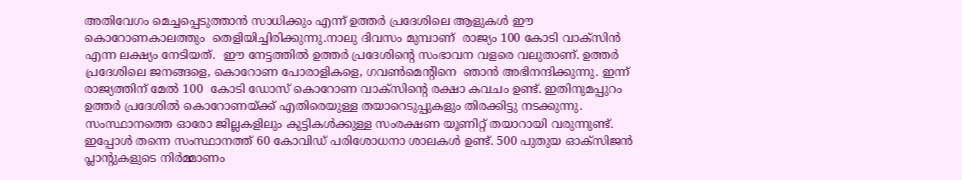അതിവേഗം മെച്ചപ്പെടുത്താന്‍ സാധിക്കും എന്ന് ഉത്തര്‍ പ്രദേശിലെ ആളുകള്‍ ഈ കൊറോണകാലത്തും  തെളിയിച്ചിരിക്കുന്നു.നാലു ദിവസം മുമ്പാണ്  രാജ്യം 100 കോടി വാക്‌സിന്‍ എന്ന ലക്ഷ്യം നേടിയത്.  ഈ നേട്ടത്തില്‍ ഉത്തര്‍ പ്രദേശിന്റെ സംഭാവന വളരെ വലുതാണ്. ഉത്തര്‍ പ്രദേശിലെ ജനങ്ങളെ, കൊറോണ പോരാളികളെ, ഗവണ്‍മെന്റിനെ  ഞാന്‍ അഭിനന്ദിക്കുന്നു. ഇന്ന് രാജ്യത്തിന് മേല്‍ 100  കോടി ഡോസ് കൊറോണ വാക്‌സിന്റെ രക്ഷാ കവചം ഉണ്ട്. ഇതിനുമപ്പുറം ഉത്തര്‍ പ്രദേശില്‍ കൊറോണയ്ക്ക് എതിരെയുള്ള തയാറെടുപ്പുകളും തിരക്കിട്ടു നടക്കുന്നു. സംസ്ഥാനത്തെ ഓരോ ജില്ലകളിലും കുട്ടികള്‍ക്കുള്ള സംരക്ഷണ യൂണിറ്റ് തയാറായി വരുന്നുണ്ട്.  ഇപ്പോള്‍ തന്നെ സംസ്ഥാനത്ത് 60 കോവിഡ് പരിശോധനാ ശാലകള്‍ ഉണ്ട്. 500 പുതുയ ഓക്‌സിജന്‍ പ്ലാന്റുകളുടെ നിര്‍മ്മാണം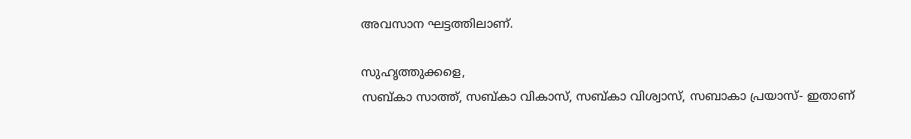അവസാന ഘട്ടത്തിലാണ്.

സുഹൃത്തുക്കളെ,
സബ്കാ സാത്ത്, സബ്കാ വികാസ്, സബ്കാ വിശ്വാസ്, സബാകാ പ്രയാസ്- ഇതാണ്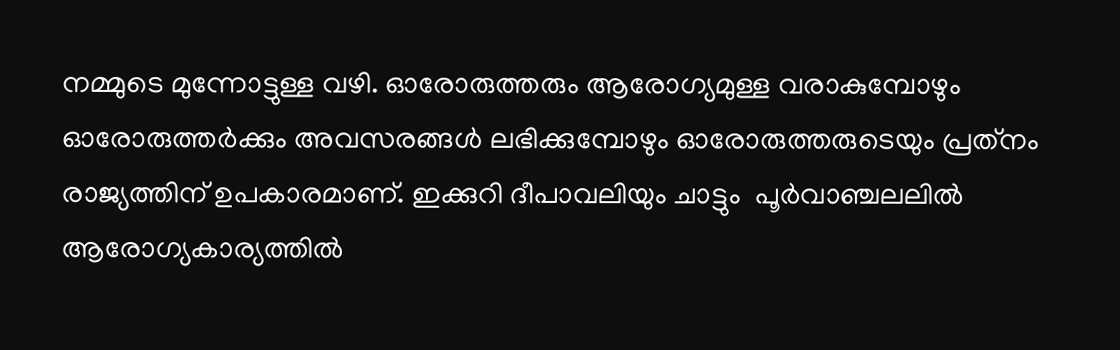നമ്മുടെ മുന്നോട്ടുള്ള വഴി. ഓരോരുത്തരും ആരോഗ്യമുള്ള വരാകുമ്പോഴും ഓരോരുത്തര്‍ക്കും അവസരങ്ങള്‍ ലഭിക്കുമ്പോഴും ഓരോരുത്തരുടെയും പ്രത്‌നം രാജ്യത്തിന് ഉപകാരമാണ്. ഇക്കുറി ദീപാവലിയും ചാട്ടും  പൂര്‍വാഞ്ചലലില്‍ ആരോഗ്യകാര്യത്തില്‍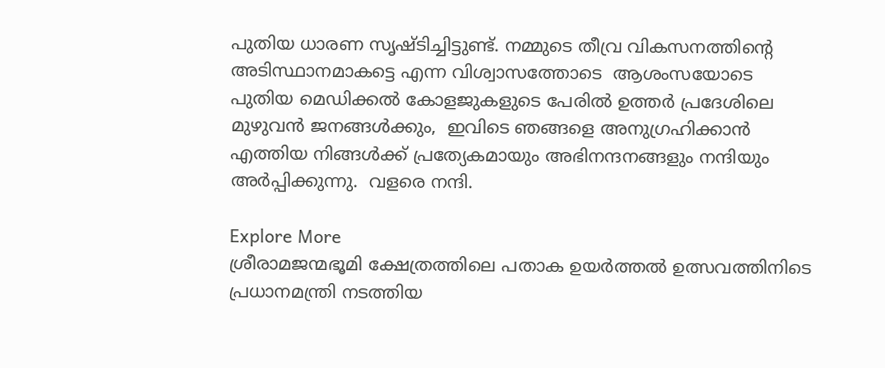പുതിയ ധാരണ സൃഷ്ടിച്ചിട്ടുണ്ട്. നമ്മുടെ തീവ്ര വികസനത്തിന്റെ അടിസ്ഥാനമാകട്ടെ എന്ന വിശ്വാസത്തോടെ  ആശംസയോടെ  പുതിയ മെഡിക്കല്‍ കോളജുകളുടെ പേരില്‍ ഉത്തര്‍ പ്രദേശിലെ മുഴുവന്‍ ജനങ്ങള്‍ക്കും,  ഇവിടെ ഞങ്ങളെ അനുഗ്രഹിക്കാന്‍ എത്തിയ നിങ്ങള്‍ക്ക് പ്രത്യേകമായും അഭിനന്ദനങ്ങളും നന്ദിയും അര്‍പ്പിക്കുന്നു.  വളരെ നന്ദി.

Explore More
ശ്രീരാമജന്മഭൂമി ക്ഷേത്രത്തിലെ പതാക ഉയർത്തൽ ഉത്സവത്തിനിടെ പ്രധാനമന്ത്രി നടത്തിയ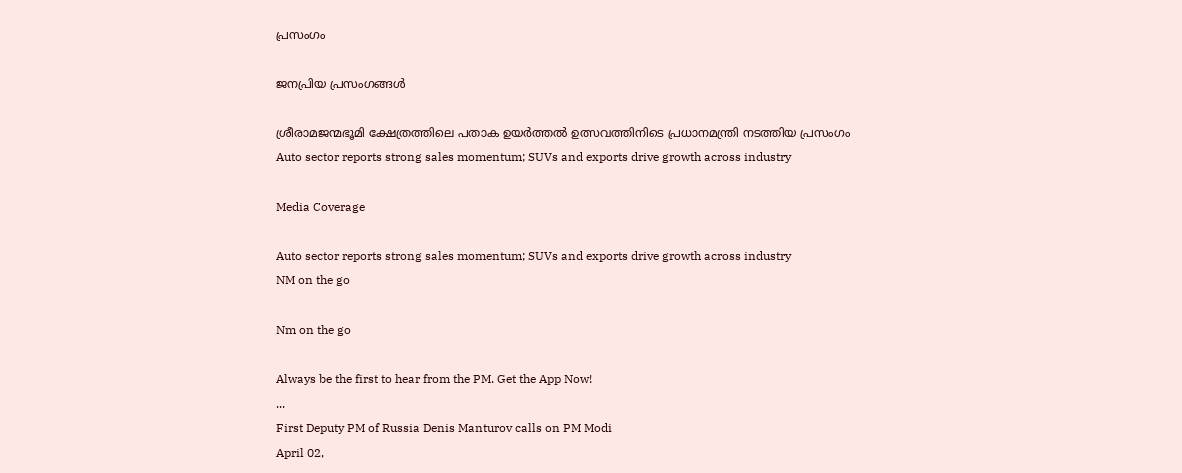പ്രസംഗം

ജനപ്രിയ പ്രസംഗങ്ങൾ

ശ്രീരാമജന്മഭൂമി ക്ഷേത്രത്തിലെ പതാക ഉയർത്തൽ ഉത്സവത്തിനിടെ പ്രധാനമന്ത്രി നടത്തിയ പ്രസംഗം
Auto sector reports strong sales momentum; SUVs and exports drive growth across industry

Media Coverage

Auto sector reports strong sales momentum; SUVs and exports drive growth across industry
NM on the go

Nm on the go

Always be the first to hear from the PM. Get the App Now!
...
First Deputy PM of Russia Denis Manturov calls on PM Modi
April 02,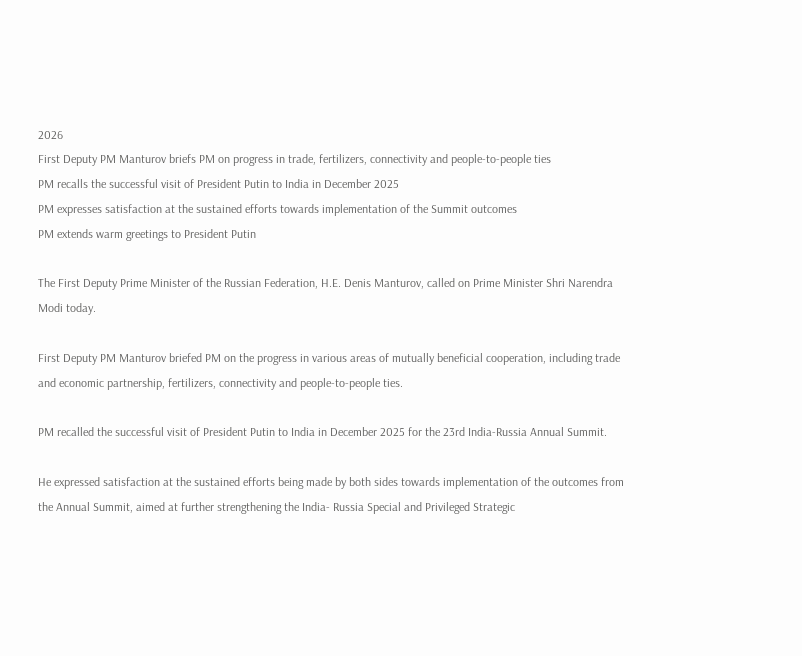2026
First Deputy PM Manturov briefs PM on progress in trade, fertilizers, connectivity and people-to-people ties
PM recalls the successful visit of President Putin to India in December 2025
PM expresses satisfaction at the sustained efforts towards implementation of the Summit outcomes
PM extends warm greetings to President Putin

The First Deputy Prime Minister of the Russian Federation, H.E. Denis Manturov, called on Prime Minister Shri Narendra Modi today.

First Deputy PM Manturov briefed PM on the progress in various areas of mutually beneficial cooperation, including trade and economic partnership, fertilizers, connectivity and people-to-people ties.

PM recalled the successful visit of President Putin to India in December 2025 for the 23rd India-Russia Annual Summit.

He expressed satisfaction at the sustained efforts being made by both sides towards implementation of the outcomes from the Annual Summit, aimed at further strengthening the India- Russia Special and Privileged Strategic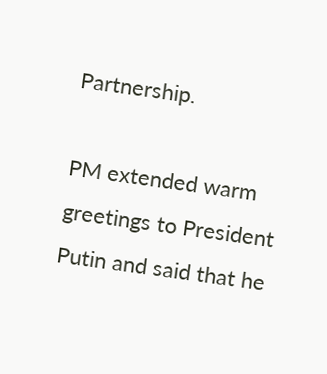Partnership.

PM extended warm greetings to President Putin and said that he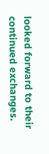looked forward to their continued exchanges.